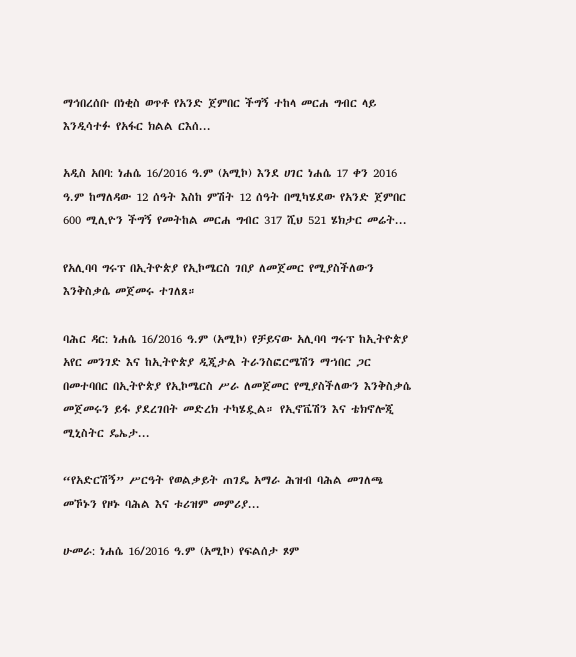ማኅበረሰቡ በነቂስ ወጥቶ የአንድ ጀምበር ችግኝ ተከላ መርሐ ግብር ላይ እንዲሳተፉ የአፋር ክልል ርእሰ...

አዲስ አበባ: ነሐሴ 16/2016 ዓ.ም (አሚኮ) እንደ ሀገር ነሐሴ 17 ቀን 2016 ዓ.ም ከማለዳው 12 ሰዓት እስከ ምሽት 12 ሰዓት በሚካሄደው የአንድ ጀምበር 600 ሚሊዮን ችግኝ የመትከል መርሐ ግብር 317 ሺህ 521 ሄክታር መሬት...

የአሊባባ ግሩፕ በኢትዮጵያ የኢኮሜርስ ገበያ ለመጀመር የሚያስችለውን እንቅስቃሴ መጀመሩ ተገለጸ።

ባሕር ዳር: ነሐሴ 16/2016 ዓ.ም (አሚኮ) የቻይናው አሊባባ ግሩፕ ከኢትዮጵያ አየር መንገድ እና ከኢትዮጵያ ዲጂታል ትራንስፎርሜሽን ማኀበር ጋር በመተባበር በኢትዮጵያ የኢኮሜርስ ሥራ ለመጀመር የሚያስችለውን እንቅስቃሴ መጀመሩን ይፋ ያደረገበት መድረክ ተካሄዷል። የኢኖቬሽን እና ቴክኖሎጂ ሚኒስትር ዴኤታ...

“የአድርሽኝ” ሥርዓት የወልቃይት ጠገዴ አማራ ሕዝብ ባሕል መገለጫ መኾኑን የዞኑ ባሕል እና ቱሪዝም መምሪያ...

ሁመራ: ነሐሴ 16/2016 ዓ.ም (አሚኮ) የፍልሰታ ጾም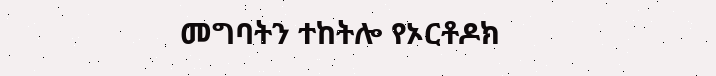መግባትን ተከትሎ የኦርቶዶክ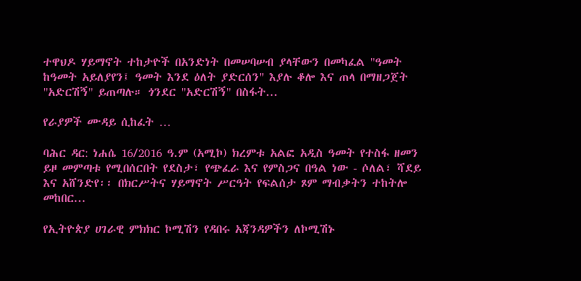ተዋህዶ ሃይማኖት ተከታዮች በአንድነት በመሠባሠብ ያላቸውን በመካፈል "ዓመት ከዓመት አይለያየን፤ ዓመት እንደ ዕለት ያድርሰን" እያሉ ቆሎ እና ጠላ በማዘጋጀት "አድርሽኝ" ይጠጣሉ። ጎንደር "አድርሽኝ" በስፋት...

የራያዎች ሙዳይ ሲከፈት …

ባሕር ዳር: ነሐሴ 16/2016 ዓ.ም (አሚኮ) ክረምቱ አልፎ አዲስ ዓመት የተስፋ ዘመን ይዞ መምጣቱ የሚበሰርበት የደስታ፣ የጭፈራ እና የምስጋና በዓል ነው - ሶለል፣ ሻደይ እና አሸንድየ፡፡ በክርሥትና ሃይማኖት ሥርዓት የፍልሰታ ጾም ማብቃትን ተከትሎ መከበር...

የኢትዮጵያ ሀገራዊ ምክክር ኮሚሽን የዳበሩ አጃንዳዎችን ለኮሚሽኑ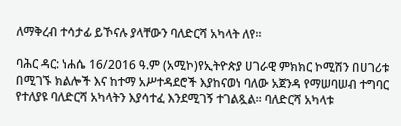ለማቅረብ ተሳታፊ ይኾናሉ ያላቸውን ባለድርሻ አካላት ለየ፡፡

ባሕር ዳር: ነሐሴ 16/2016 ዓ.ም (አሚኮ)የኢትዮጵያ ሀገራዊ ምክክር ኮሚሽን በሀገሪቱ በሚገኙ ክልሎች እና ከተማ አሥተዳደሮች እያከናወነ ባለው አጀንዳ የማሠባሠብ ተግባር የተለያዩ ባለድርሻ አካላትን እያሳተፈ እንደሚገኝ ተገልጿል፡፡ ባለድርሻ አካላቱ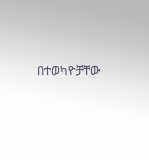በተወካዮቻቸው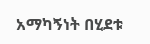አማካኝነት በሂደቱ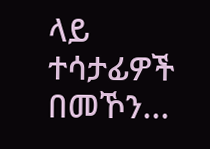ላይ ተሳታፊዎች በመኾን...